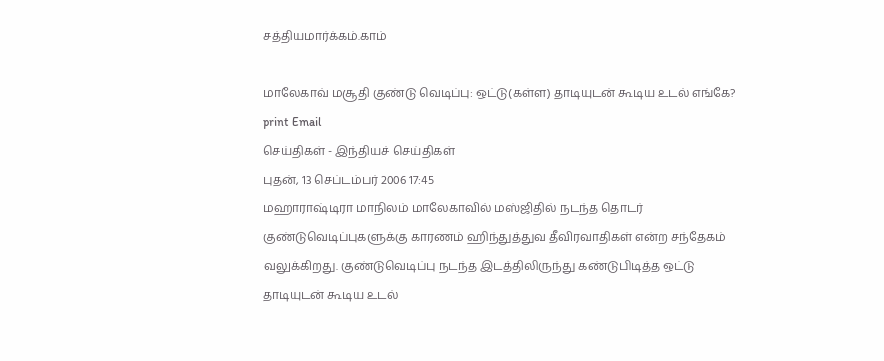சத்தியமார்க்கம்.காம்

மாலேகாவ் மசூதி குண்டு வெடிப்பு: ஒட்டு(கள்ள) தாடியுடன் கூடிய உடல் எங்கே? print Email
செய்திகள் - இந்தியச் செய்திகள்
புதன், 13 செப்டம்பர் 2006 17:45
மஹாராஷ்டிரா மாநிலம் மாலேகாவில் மஸ்ஜிதில் நடந்த தொடர் குண்டுவெடிப்புகளுக்கு காரணம் ஹிந்துத்துவ தீவிரவாதிகள் என்ற சந்தேகம் வலுக்கிறது. குண்டுவெடிப்பு நடந்த இடத்திலிருந்து கண்டுபிடித்த ஒட்டு தாடியுடன் கூடிய உடல்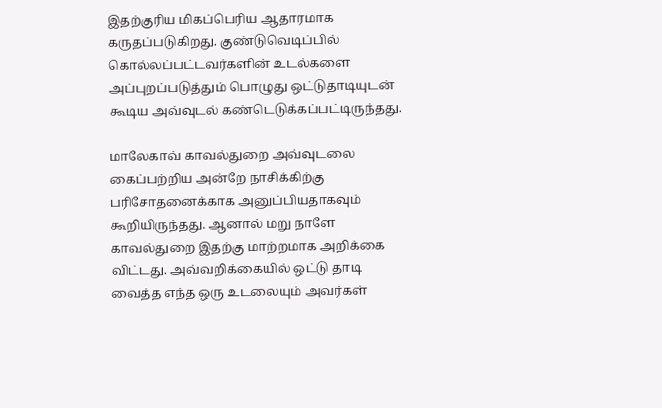இதற்குரிய மிகப்பெரிய ஆதாரமாக கருதப்படுகிறது. குண்டுவெடிப்பில் கொல்லப்பட்டவர்களின் உடல்களை அப்புறப்படுத்தும் பொழுது ஒட்டுதாடியுடன் கூடிய அவ்வுடல் கண்டெடுக்கப்பட்டிருந்தது.

மாலேகாவ் காவல்துறை அவ்வுடலை கைப்பற்றிய அன்றே நாசிக்கிற்கு பரிசோதனைக்காக அனுப்பியதாகவும் கூறியிருந்தது. ஆனால் மறு நாளே காவல்துறை இதற்கு மாற்றமாக அறிக்கை விட்டது. அவ்வறிக்கையில் ஒட்டு தாடி வைத்த எந்த ஒரு உடலையும் அவர்கள்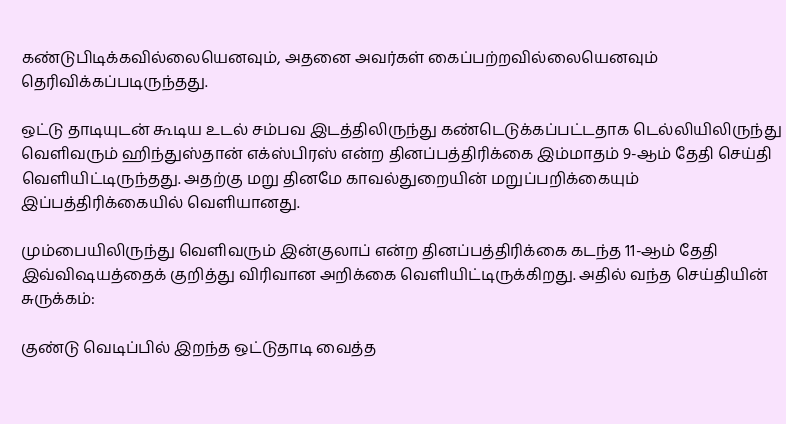கண்டுபிடிக்கவில்லையெனவும், அதனை அவர்கள் கைப்பற்றவில்லையெனவும் தெரிவிக்கப்படிருந்தது.

ஒட்டு தாடியுடன் கூடிய உடல் சம்பவ இடத்திலிருந்து கண்டெடுக்கப்பட்டதாக டெல்லியிலிருந்து வெளிவரும் ஹிந்துஸ்தான் எக்ஸ்பிரஸ் என்ற தினப்பத்திரிக்கை இம்மாதம் 9-ஆம் தேதி செய்தி வெளியிட்டிருந்தது. அதற்கு மறு தினமே காவல்துறையின் மறுப்பறிக்கையும் இப்பத்திரிக்கையில் வெளியானது.

மும்பையிலிருந்து வெளிவரும் இன்குலாப் என்ற தினப்பத்திரிக்கை கடந்த 11-ஆம் தேதி இவ்விஷயத்தைக் குறித்து விரிவான அறிக்கை வெளியிட்டிருக்கிறது. அதில் வந்த செய்தியின் சுருக்கம்:

குண்டு வெடிப்பில் இறந்த ஒட்டுதாடி வைத்த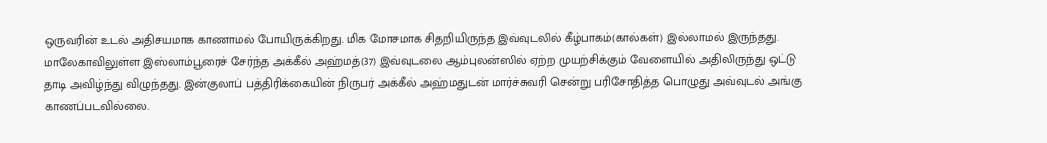ஒருவரின் உடல் அதிசயமாக காணாமல் போயிருக்கிறது. மிக மோசமாக சிதறியிருந்த இவ்வுடலில் கீழ்பாகம்(கால்கள்) இல்லாமல் இருந்தது. மாலேகாவிலுள்ள இஸ்லாம்பூரைச் சேர்ந்த அக்கீல் அஹ்மத்(37) இவ்வுடலை ஆம்புலன்ஸில் ஏற்ற முயற்சிக்கும் வேளையில் அதிலிருந்து ஒட்டு தாடி அவிழ்ந்து விழுந்தது. இன்குலாப் பத்திரிக்கையின் நிருபர் அக்கீல் அஹ்மதுடன் மார்ச்சுவரி சென்று பரிசோதித்த பொழுது அவ்வுடல் அங்கு காணப்படவில்லை.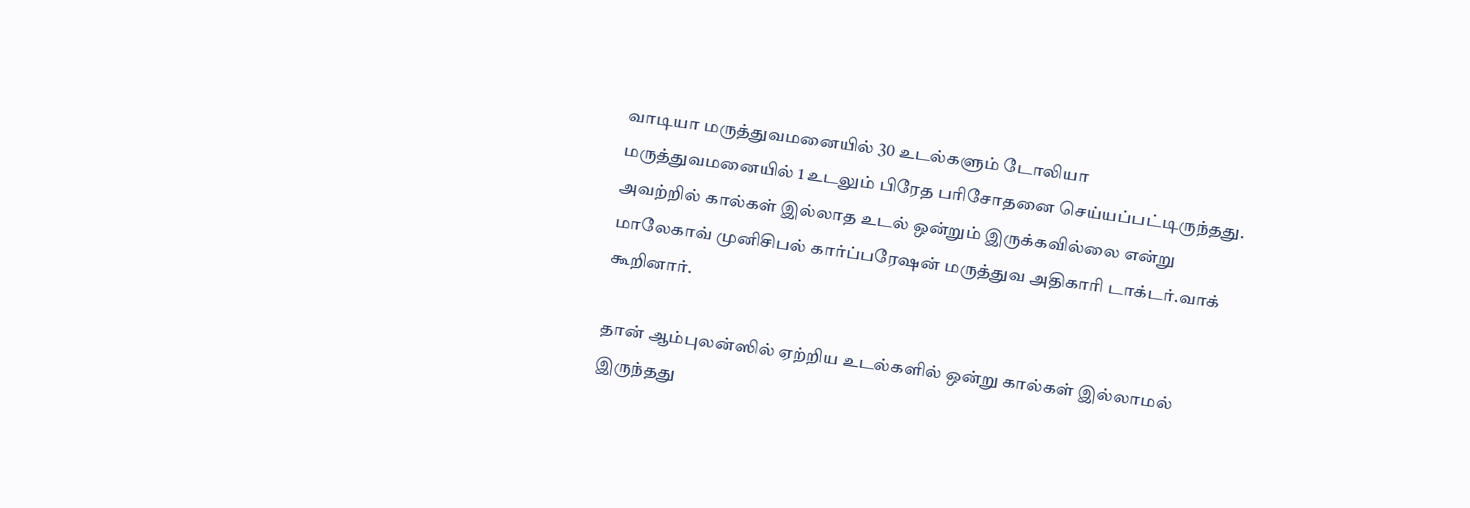வாடியா மருத்துவமனையில் 30 உடல்களும் டோலியா மருத்துவமனையில் 1 உடலும் பிரேத பரிசோதனை செய்யப்பட்டிருந்தது. அவற்றில் கால்கள் இல்லாத உடல் ஒன்றும் இருக்கவில்லை என்று மாலேகாவ் முனிசிபல் கார்ப்பரேஷன் மருத்துவ அதிகாரி டாக்டர்.வாக் கூறினார்.

தான் ஆம்புலன்ஸில் ஏற்றிய உடல்களில் ஒன்று கால்கள் இல்லாமல் இருந்தது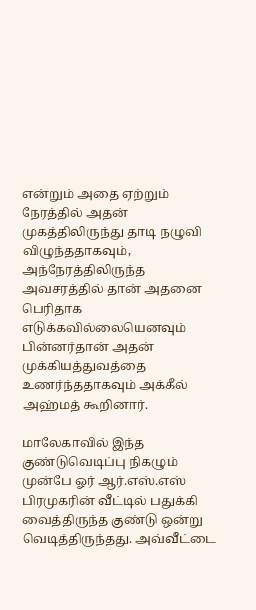என்றும் அதை ஏற்றும் நேரத்தில் அதன் முகத்திலிருந்து தாடி நழுவி விழுந்ததாகவும், அந்நேரத்திலிருந்த அவசரத்தில் தான் அதனை பெரிதாக எடுக்கவில்லையெனவும் பின்னர்தான் அதன் முக்கியத்துவத்தை உணர்ந்ததாகவும் அக்கீல் அஹ்மத் கூறினார்.

மாலேகாவில் இந்த குண்டுவெடிப்பு நிகழும் முன்பே ஓர் ஆர்.எஸ்.எஸ் பிரமுகரின் வீட்டில் பதுக்கி வைத்திருந்த குண்டு ஒன்று வெடித்திருந்தது. அவ்வீட்டை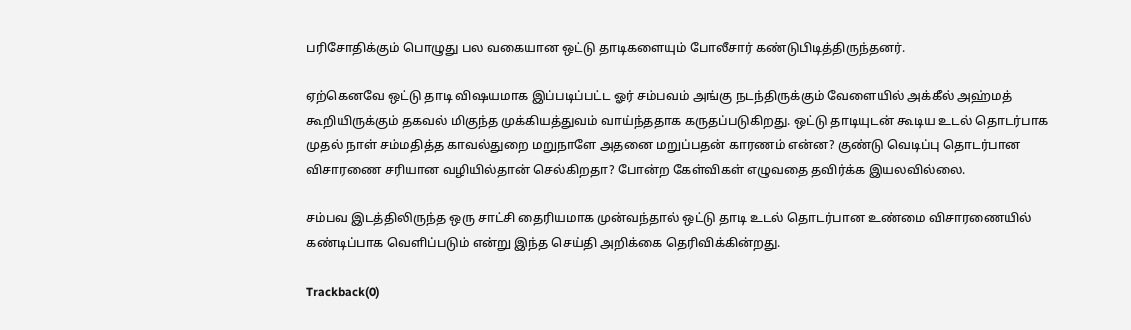பரிசோதிக்கும் பொழுது பல வகையான ஒட்டு தாடிகளையும் போலீசார் கண்டுபிடித்திருந்தனர்.

ஏற்கெனவே ஒட்டு தாடி விஷயமாக இப்படிப்பட்ட ஓர் சம்பவம் அங்கு நடந்திருக்கும் வேளையில் அக்கீல் அஹ்மத் கூறியிருக்கும் தகவல் மிகுந்த முக்கியத்துவம் வாய்ந்ததாக கருதப்படுகிறது. ஒட்டு தாடியுடன் கூடிய உடல் தொடர்பாக முதல் நாள் சம்மதித்த காவல்துறை மறுநாளே அதனை மறுப்பதன் காரணம் என்ன? குண்டு வெடிப்பு தொடர்பான விசாரணை சரியான வழியில்தான் செல்கிறதா? போன்ற கேள்விகள் எழுவதை தவிர்க்க இயலவில்லை.

சம்பவ இடத்திலிருந்த ஒரு சாட்சி தைரியமாக முன்வந்தால் ஒட்டு தாடி உடல் தொடர்பான உண்மை விசாரணையில் கண்டிப்பாக வெளிப்படும் என்று இந்த செய்தி அறிக்கை தெரிவிக்கின்றது.

Trackback(0)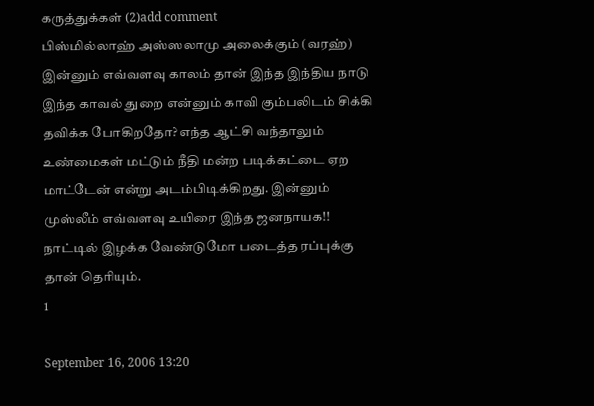கருத்துக்கள் (2)add comment
பிஸ்மில்லாஹ் அஸ்ஸலாமு அலைக்கும் (வரஹ்) இன்னும் எவ்வளவு காலம் தான் இந்த இந்திய நாடு இந்த காவல் துறை என்னும் காவி கும்பலிடம் சிக்கி தவிக்க போகிறதோ? எந்த ஆட்சி வந்தாலும் உண்மைகள் மட்டும் நீதி மன்ற படிக்கட்டை ஏற மாட்டேன் என்று அடம்பிடிக்கிறது. இன்னும் முஸ்லீம் எவ்வளவு உயிரை இந்த ஜனநாயக!! நாட்டில் இழக்க வேண்டுமோ படைத்த ரப்புக்கு தான் தெரியும்.
1

September 16, 2006 13:20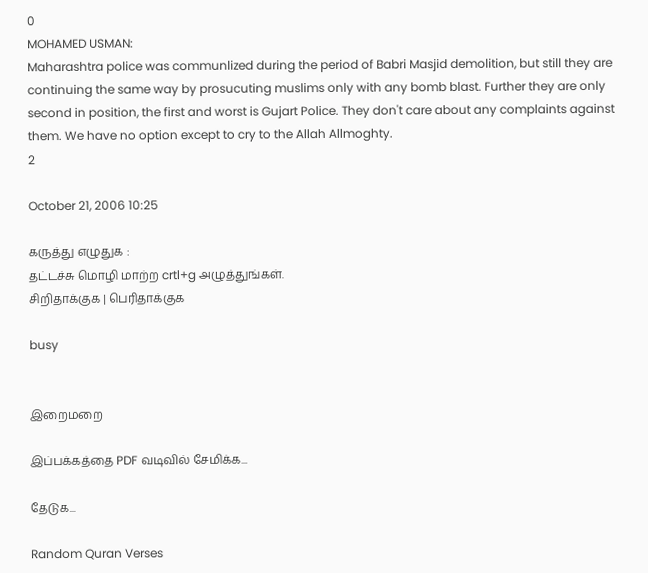0
MOHAMED USMAN:
Maharashtra police was communlized during the period of Babri Masjid demolition, but still they are continuing the same way by prosucuting muslims only with any bomb blast. Further they are only second in position, the first and worst is Gujart Police. They don't care about any complaints against them. We have no option except to cry to the Allah Allmoghty.
2

October 21, 2006 10:25

கருத்து எழுதுக :
தட்டச்சு மொழி மாற்ற crtl+g அழுத்துங்கள்.
சிறிதாக்குக | பெரிதாக்குக

busy


இறைமறை

இப்பக்கத்தை PDF வடிவில் சேமிக்க...

தேடுக...

Random Quran Verses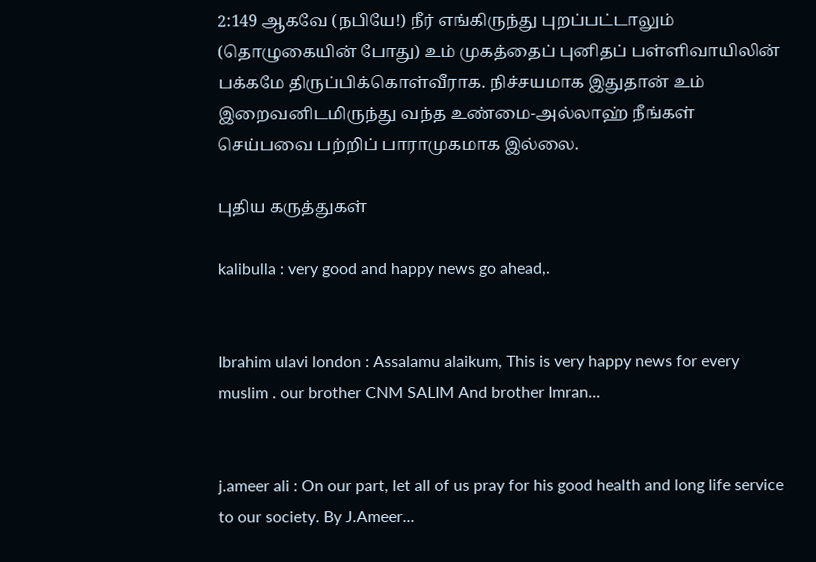2:149 ஆகவே (நபியே!) நீர் எங்கிருந்து புறப்பட்டாலும் (தொழுகையின் போது) உம் முகத்தைப் புனிதப் பள்ளிவாயிலின் பக்கமே திருப்பிக்கொள்வீராக. நிச்சயமாக இதுதான் உம் இறைவனிடமிருந்து வந்த உண்மை-அல்லாஹ் நீங்கள் செய்பவை பற்றிப் பாராமுகமாக இல்லை.

புதிய கருத்துகள்

kalibulla : very good and happy news go ahead,.


Ibrahim ulavi london : Assalamu alaikum, This is very happy news for every muslim . our brother CNM SALIM And brother Imran...


j.ameer ali : On our part, let all of us pray for his good health and long life service to our society. By J.Ameer...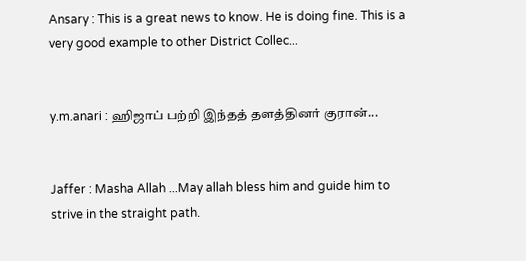Ansary : This is a great news to know. He is doing fine. This is a very good example to other District Collec...


y.m.anari : ஹிஜாப் பற்றி இந்தத் தளத்தினர் குரான்...


Jaffer : Masha Allah ...May allah bless him and guide him to strive in the straight path.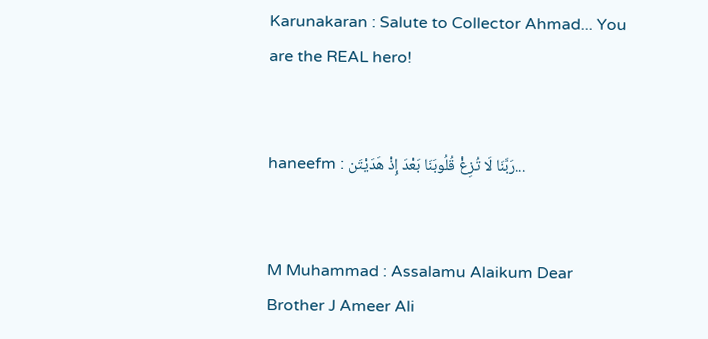Karunakaran : Salute to Collector Ahmad... You are the REAL hero!


haneefm : رَبَّنَا لَا تُزِغْ قُلُوبَنَا بَعْدَ إِذْ هَدَيْتَن...


M Muhammad : Assalamu Alaikum Dear Brother J Ameer Ali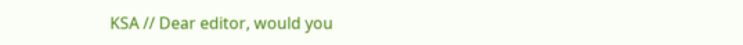KSA // Dear editor, would you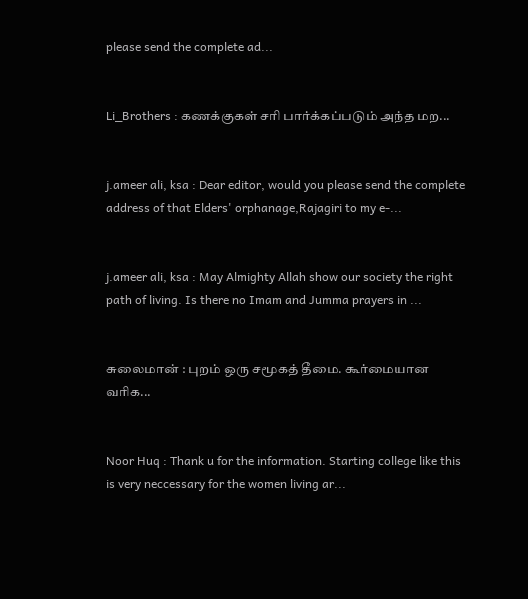please send the complete ad...


Li_Brothers : கணக்குகள் சரி பார்க்கப்படும் அந்த மற...


j.ameer ali, ksa : Dear editor, would you please send the complete address of that Elders' orphanage,Rajagiri to my e-...


j.ameer ali, ksa : May Almighty Allah show our society the right path of living. Is there no Imam and Jumma prayers in ...


சுலைமான் : புறம் ஒரு சமூகத் தீமை. கூர்மையான வரிக...


Noor Huq : Thank u for the information. Starting college like this is very neccessary for the women living ar...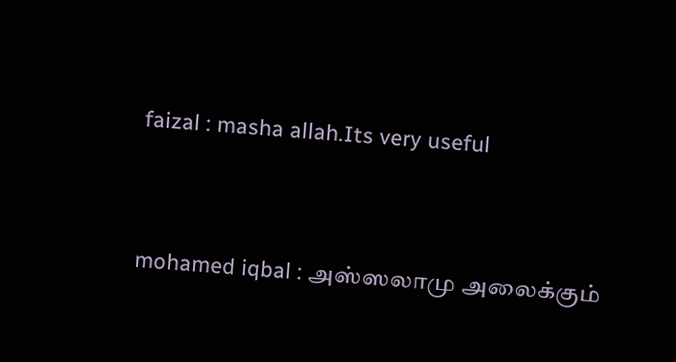faizal : masha allah.Its very useful


mohamed iqbal : அஸ்ஸலாமு அலைக்கும்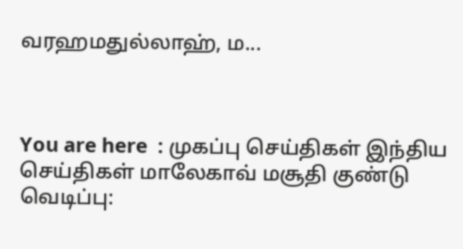வரஹமதுல்லாஹ், ம...



You are here  : முகப்பு செய்திகள் இந்திய செய்திகள் மாலேகாவ் மசூதி குண்டு வெடிப்பு: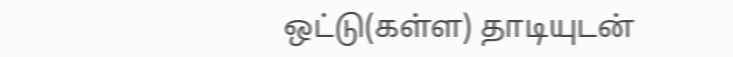ஒட்டு(கள்ள) தாடியுடன்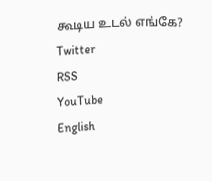கூடிய உடல் எங்கே?
Twitter
RSS
YouTube
English